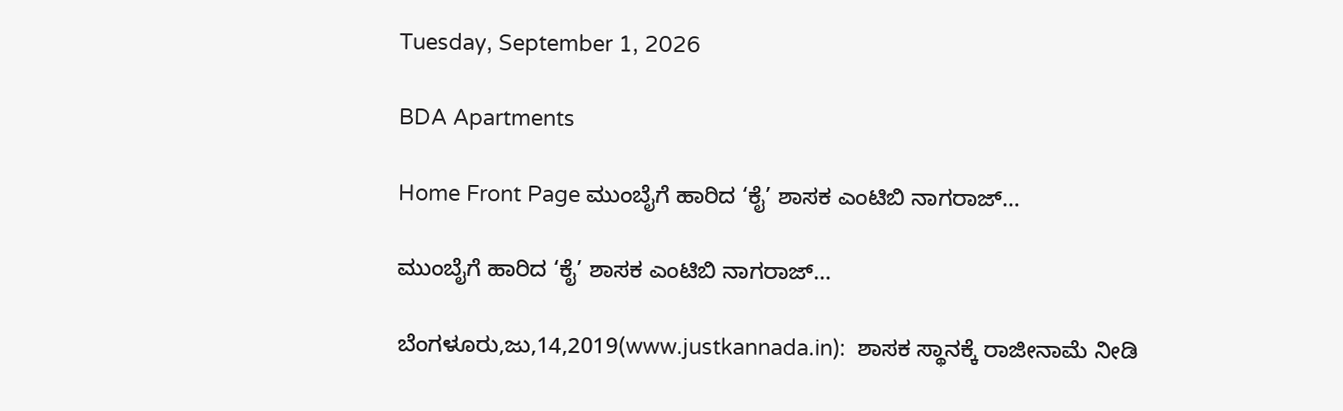Tuesday, September 1, 2026

BDA Apartments

Home Front Page ಮುಂಬೈಗೆ ಹಾರಿದ ‘ಕೈ’ ಶಾಸಕ ಎಂಟಿಬಿ ನಾಗರಾಜ್…

ಮುಂಬೈಗೆ ಹಾರಿದ ‘ಕೈ’ ಶಾಸಕ ಎಂಟಿಬಿ ನಾಗರಾಜ್…

ಬೆಂಗಳೂರು,ಜು,14,2019(www.justkannada.in):  ಶಾಸಕ ಸ್ಥಾನಕ್ಕೆ ರಾಜೀನಾಮೆ ನೀಡಿ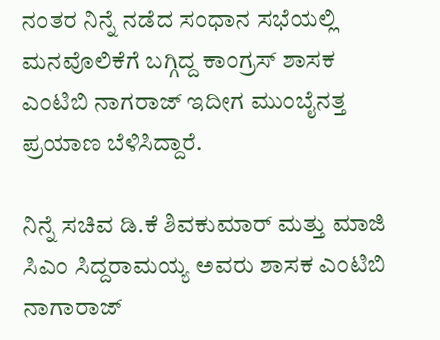ನಂತರ ನಿನ್ನೆ ನಡೆದ ಸಂಧಾನ ಸಭೆಯಲ್ಲಿ ಮನವೊಲಿಕೆಗೆ ಬಗ್ಗಿದ್ದ ಕಾಂಗ್ರಸ್ ಶಾಸಕ ಎಂಟಿಬಿ ನಾಗರಾಜ್ ಇದೀಗ ಮುಂಬೈನತ್ತ ಪ್ರಯಾಣ ಬೆಳಿಸಿದ್ದಾರೆ.

ನಿನ್ನೆ ಸಚಿವ ಡಿ.ಕೆ ಶಿವಕುಮಾರ್ ಮತ್ತು ಮಾಜಿ ಸಿಎಂ ಸಿದ್ದರಾಮಯ್ಯ ಅವರು ಶಾಸಕ ಎಂಟಿಬಿ ನಾಗಾರಾಜ್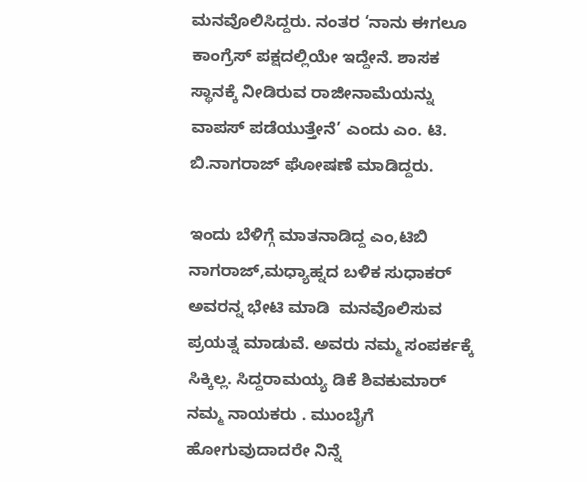ಮನವೊಲಿಸಿದ್ದರು. ನಂತರ ‘ನಾನು ಈಗಲೂ ಕಾಂಗ್ರೆಸ್ ಪಕ್ಷದಲ್ಲಿಯೇ ಇದ್ದೇನೆ. ಶಾಸಕ ಸ್ಥಾನಕ್ಕೆ ನೀಡಿರುವ ರಾಜೀನಾಮೆಯನ್ನು ವಾಪಸ್ ಪಡೆಯುತ್ತೇನೆ’ ಎಂದು ಎಂ. ಟಿ. ಬಿ.ನಾಗರಾಜ್ ಘೋಷಣೆ ಮಾಡಿದ್ದರು.

ಇಂದು ಬೆಳಿಗ್ಗೆ ಮಾತನಾಡಿದ್ದ ಎಂ,ಟಿಬಿ ನಾಗರಾಜ್,ಮಧ್ಯಾಹ್ನದ ಬಳಿಕ ಸುಧಾಕರ್ ಅವರನ್ನ ಭೇಟಿ ಮಾಡಿ  ಮನವೊಲಿಸುವ ಪ್ರಯತ್ನ ಮಾಡುವೆ. ಅವರು ನಮ್ಮ ಸಂಪರ್ಕಕ್ಕೆ ಸಿಕ್ಕಿಲ್ಲ. ಸಿದ್ದರಾಮಯ್ಯ ಡಿಕೆ ಶಿವಕುಮಾರ್ ನಮ್ಮ ನಾಯಕರು . ಮುಂಬೈಗೆ ಹೋಗುವುದಾದರೇ ನಿನ್ನೆ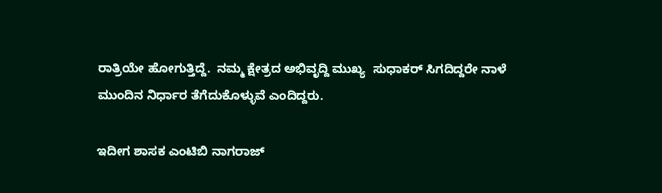ರಾತ್ರಿಯೇ ಹೋಗುತ್ತಿದ್ದೆ.  ನಮ್ಮ ಕ್ಷೇತ್ರದ ಅಭಿವೃದ್ದಿ ಮುಖ್ಯ  ಸುಧಾಕರ್ ಸಿಗದಿದ್ದರೇ ನಾಳೆ ಮುಂದಿನ ನಿರ್ಧಾರ ತೆಗೆದುಕೊಳ್ಳುವೆ ಎಂದಿದ್ದರು.

ಇದೀಗ ಶಾಸಕ ಎಂಟಿಬಿ ನಾಗರಾಜ್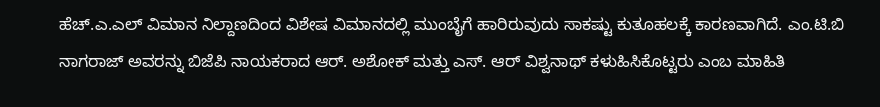ಹೆಚ್.ಎ.ಎಲ್ ವಿಮಾನ ನಿಲ್ದಾಣದಿಂದ ವಿಶೇಷ ವಿಮಾನದಲ್ಲಿ ಮುಂಬೈಗೆ ಹಾರಿರುವುದು ಸಾಕಷ್ಟು ಕುತೂಹಲಕ್ಕೆ ಕಾರಣವಾಗಿದೆ. ಎಂ.ಟಿ.ಬಿ ನಾಗರಾಜ್ ಅವರನ್ನು ಬಿಜೆಪಿ ನಾಯಕರಾದ ಆರ್. ಅಶೋಕ್ ಮತ್ತು ಎಸ್. ಆರ್ ವಿಶ್ವನಾಥ್ ಕಳುಹಿಸಿಕೊಟ್ಟರು ಎಂಬ ಮಾಹಿತಿ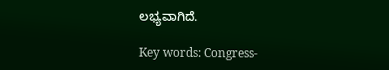ಲಭ್ಯವಾಗಿದೆ.

Key words: Congress-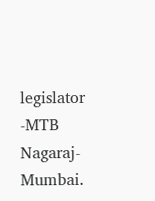legislator -MTB Nagaraj-Mumbai.